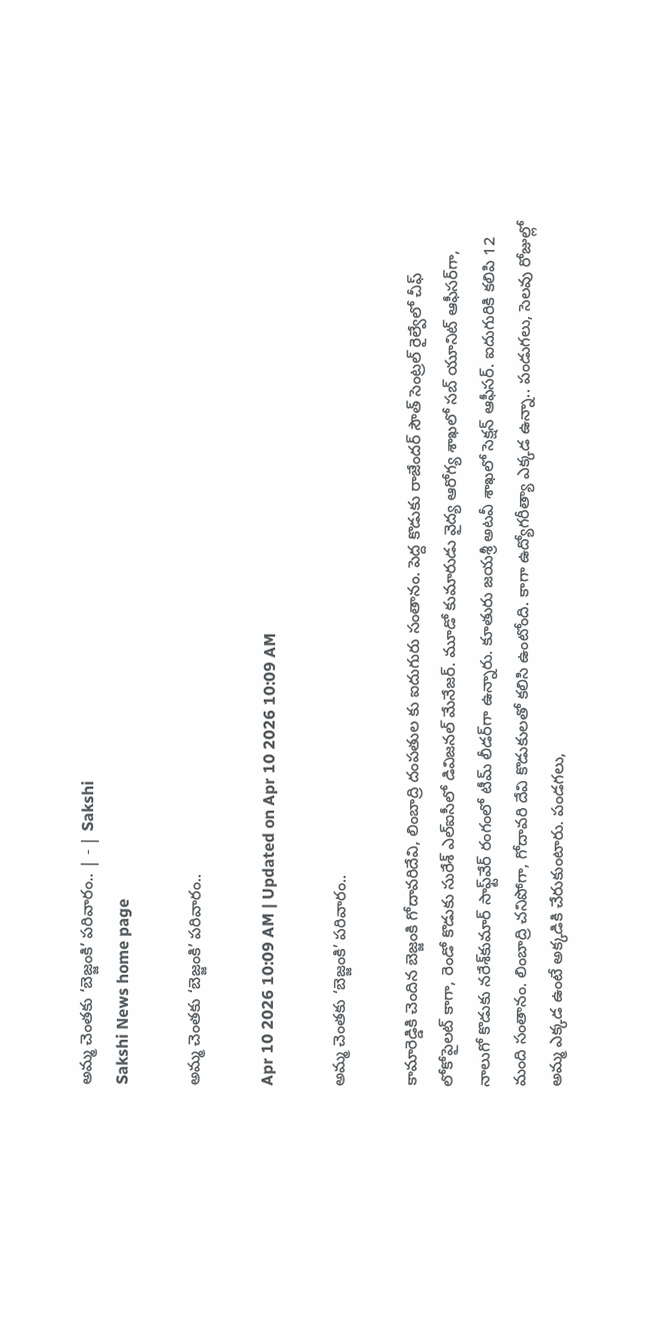అమ్మ చెంతకు ‘బెజ్జంకి’ పరివారం.. | - | Sakshi
Sakshi News home page

అమ్మ చెంతకు ‘బెజ్జంకి’ పరివారం..

Apr 10 2026 10:09 AM | Updated on Apr 10 2026 10:09 AM

అమ్మ చెంతకు ‘బెజ్జంకి’ పరివారం..

కామారెడ్డికి చెందిన బెజ్జంకి గోదావరిదేవి, లింబాద్రి దంపతుల కు ఐదుగురు సంతానం. పెద్ద కొడుకు రాజేందర్‌ సౌత్‌ సెంట్రల్‌ రైల్వేలో చీఫ్‌ లోకోపైలట్‌ కాగా, రెండో కొడుకు సురేశ్‌ ఎల్‌ఐసీలో డివిజనల్‌ మేనేజర్‌. మూడో కుమారుడు వైద్య ఆరోగ్య శాఖలో సబ్‌ యూనిట్‌ ఆఫీసర్‌గా, నాలుగో కొడుకు నరేశ్‌కుమార్‌ సాఫ్ట్‌వేర్‌ రంగంలో టీమ్‌ లీడర్‌గా ఉన్నారు. కూతురు జయశ్రీ అటవీ శాఖలో సెక్షన్‌ ఆఫీసర్‌. ఐదుగురికి కలిపి 12 మంది సంతానం. లింబాద్రి చనిపోగా, గోదావరి దేవి కొడుకులతో కలిసి ఉంటోంది. కాగా ఉద్యోగరీత్యా ఎక్కడ ఉన్నా.. పండుగలు, సెలవు రోజుల్లో అమ్మ ఎక్కడ ఉంటే అక్కడికి చేరుకుంటారు. పండగలు,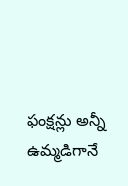ఫంక్షన్లు అన్నీ ఉమ్మడిగానే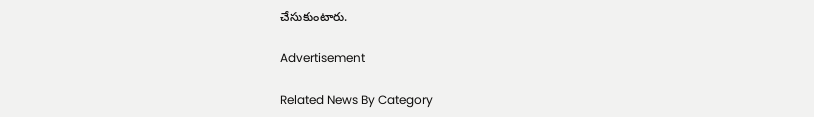చేసుకుంటారు.

Advertisement

Related News By Category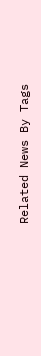Related News By Tags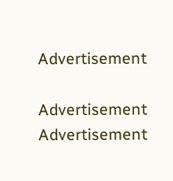Advertisement

Advertisement
Advertisement